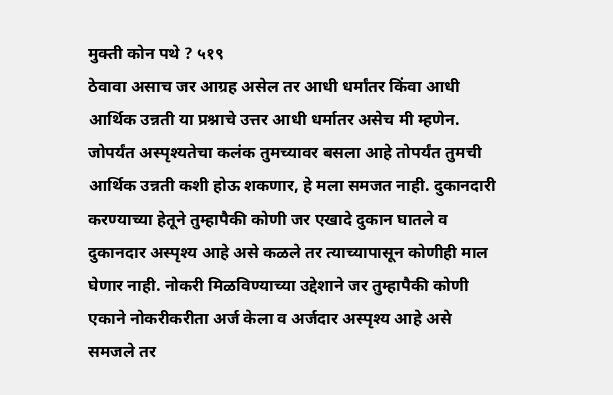मुक्ती कोन पथे ? ५१९
ठेवावा असाच जर आग्रह असेल तर आधी धर्मांतर किंवा आधी आर्थिक उन्नती या प्रश्नाचे उत्तर आधी धर्मातर असेच मी म्हणेन. जोपर्यंत अस्पृश्यतेचा कलंक तुमच्यावर बसला आहे तोपर्यंत तुमची आर्थिक उन्नती कशी होऊ शकणार, हे मला समजत नाही. दुकानदारी करण्याच्या हेतूने तुम्हापैकी कोणी जर एखादे दुकान घातले व दुकानदार अस्पृश्य आहे असे कळले तर त्याच्यापासून कोणीही माल घेणार नाही. नोकरी मिळविण्याच्या उद्देशाने जर तुम्हापैकी कोणी एकाने नोकरीकरीता अर्ज केला व अर्जदार अस्पृश्य आहे असे समजले तर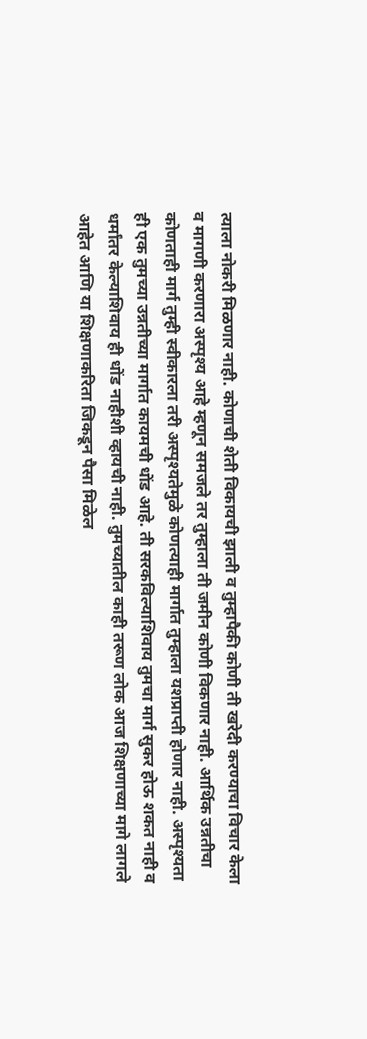त्याला नोकरी मिळणार नाही. कोणाची शेती विकायची झाली व तुम्हापैकी कोणी ती खरेदी करण्याचा विचार केला व मागणी करणारा अस्पृश्य आहे म्हणून समजले तर तुम्हाला ती जमीन कोणी विकणार नाही. आर्थिक उन्नतीचा कोणताही मार्ग तुम्ही स्वीकारला तरी अस्पृश्यतेमुळे कोणत्याही मार्गात तुम्हाला यशप्राप्ती होणार नाही. अस्पृश्यता ही एक तुमच्या उन्नतीच्या मार्गात कायमची धोंड आहे. ती सरकविल्याशिवाय तुमचा मार्ग सुकर होऊ शकत नाही व धर्मांतर केल्याशिवाय ही धोंड नाहीशी व्हायची नाही. तुमच्यातील काही तरूण लोक आज शिक्षणाच्या मागे लागले आहेत आणि या शिक्षणाकरिता जिकडून पैसा मिळेल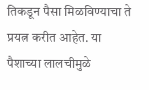तिकडून पैसा मिळविण्याचा ते प्रयत्न करीत आहेत. या पैशाच्या लालचीमुळे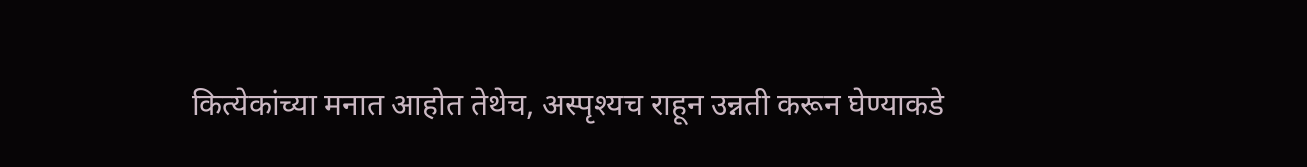कित्येकांच्या मनात आहोत तेथेच, अस्पृश्यच राहून उन्नती करून घेण्याकडे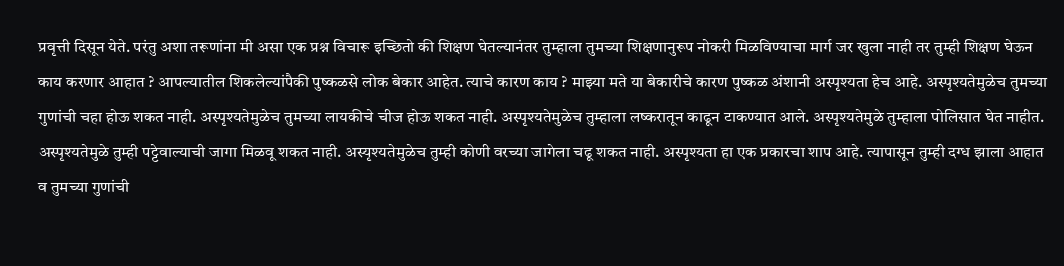प्रवृत्ती दिसून येते. परंतु अशा तरूणांना मी असा एक प्रश्न विचारू इच्छितो की शिक्षण घेतल्यानंतर तुम्हाला तुमच्या शिक्षणानुरूप नोकरी मिळविण्याचा मार्ग जर खुला नाही तर तुम्ही शिक्षण घेऊन काय करणार आहात ? आपल्यातील शिकलेल्यांपैकी पुष्कळसे लोक बेकार आहेत. त्याचे कारण काय ? माझ्या मते या बेकारीचे कारण पुष्कळ अंशानी अस्पृश्यता हेच आहे. अस्पृश्यतेमुळेच तुमच्या गुणांची चहा होऊ शकत नाही. अस्पृश्यतेमुळेच तुमच्या लायकीचे चीज होऊ शकत नाही. अस्पृश्यतेमुळेच तुम्हाला लष्करातून काढून टाकण्यात आले. अस्पृश्यतेमुळे तुम्हाला पोलिसात घेत नाहीत. अस्पृश्यतेमुळे तुम्ही पट्टेवाल्याची जागा मिळवू शकत नाही. अस्यृश्यतेमुळेच तुम्ही कोणी वरच्या जागेला चढू शकत नाही. अस्पृश्यता हा एक प्रकारचा शाप आहे. त्यापासून तुम्ही दग्ध झाला आहात व तुमच्या गुणांची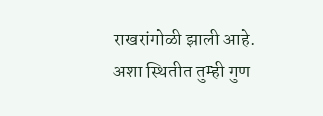राखरांगोळी झाली आहे. अशा स्थितीत तुम्ही गुण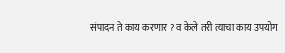संपादन ते काय करणार ? व केले तरी त्याचा काय उपयोग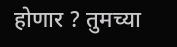होणार ? तुमच्या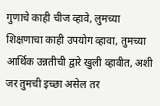गुणाचे काही चीज व्हावे, लुमच्या शिक्षणाचा काही उपयोग व्हावा, तुमच्या आर्थिक उन्नतीची द्वारे खुली व्हावीत, अशी जर तुमची इच्छा असेल तर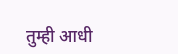तुम्ही आधी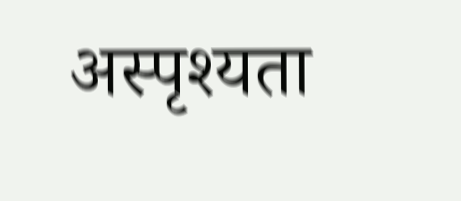अस्पृश्यता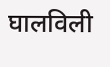घालविली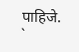पाहिजे. `